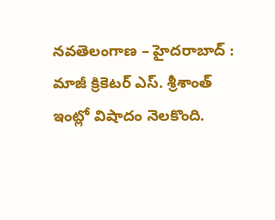నవతెలంగాణ – హైదరాబాద్ : మాజీ క్రికెటర్ ఎస్. శ్రీశాంత్ ఇంట్లో విషాదం నెలకొంది.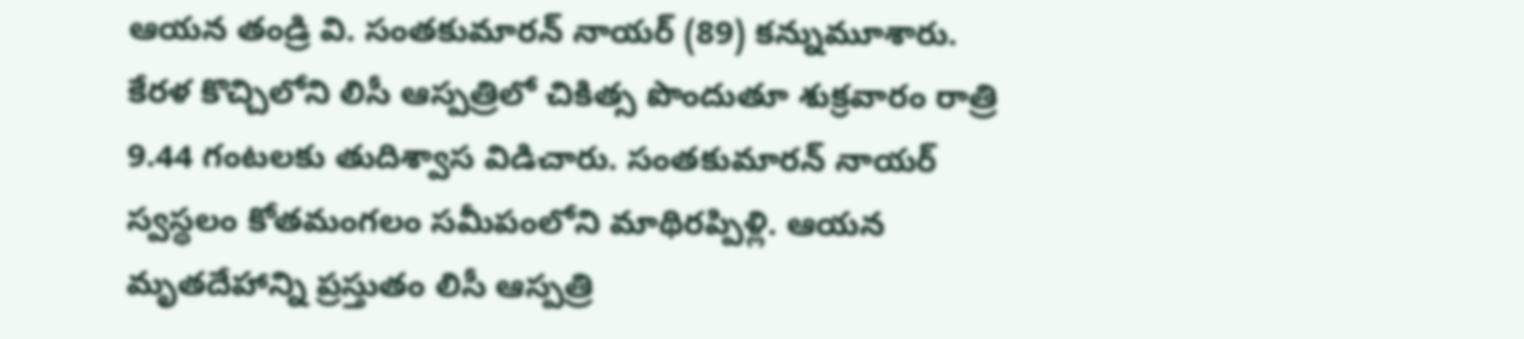ఆయన తండ్రి వి. సంతకుమారన్ నాయర్ (89) కన్నుమూశారు. కేరళ కొచ్చిలోని లిసీ ఆస్పత్రిలో చికిత్స పొందుతూ శుక్రవారం రాత్రి 9.44 గంటలకు తుదిశ్వాస విడిచారు. సంతకుమారన్ నాయర్ స్వస్థలం కోతమంగలం సమీపంలోని మాథిరప్పిళ్లి. ఆయన మృతదేహాన్ని ప్రస్తుతం లిసీ ఆస్పత్రి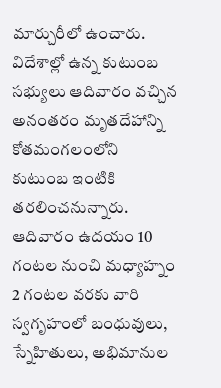మార్చురీలో ఉంచారు. విదేశాల్లో ఉన్న కుటుంబ సభ్యులు ఆదివారం వచ్చిన అనంతరం మృతదేహాన్ని కోతమంగలంలోని కుటుంబ ఇంటికి తరలించనున్నారు. ఆదివారం ఉదయం 10 గంటల నుంచి మధ్యాహ్నం 2 గంటల వరకు వారి స్వగృహంలో బంధువులు, స్నేహితులు, అభిమానుల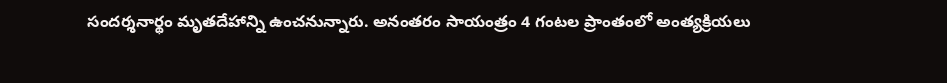సందర్శనార్థం మృతదేహాన్ని ఉంచనున్నారు. అనంతరం సాయంత్రం 4 గంటల ప్రాంతంలో అంత్యక్రియలు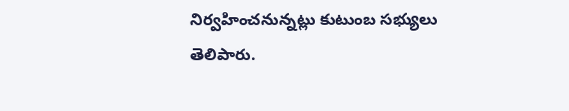నిర్వహించనున్నట్లు కుటుంబ సభ్యులు తెలిపారు.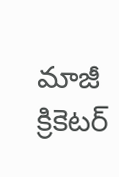మాజీ క్రికెటర్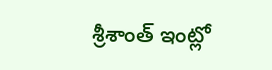శ్రీశాంత్ ఇంట్లో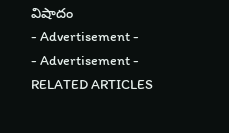విషాదం
- Advertisement -
- Advertisement -
RELATED ARTICLES